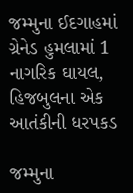જમ્મુના ઈદગાહમાં ગ્રેનેડ હુમલામાં 1 નાગરિક ઘાયલ, હિજબુલના એક આતંકીની ધરપકડ

જમ્મુના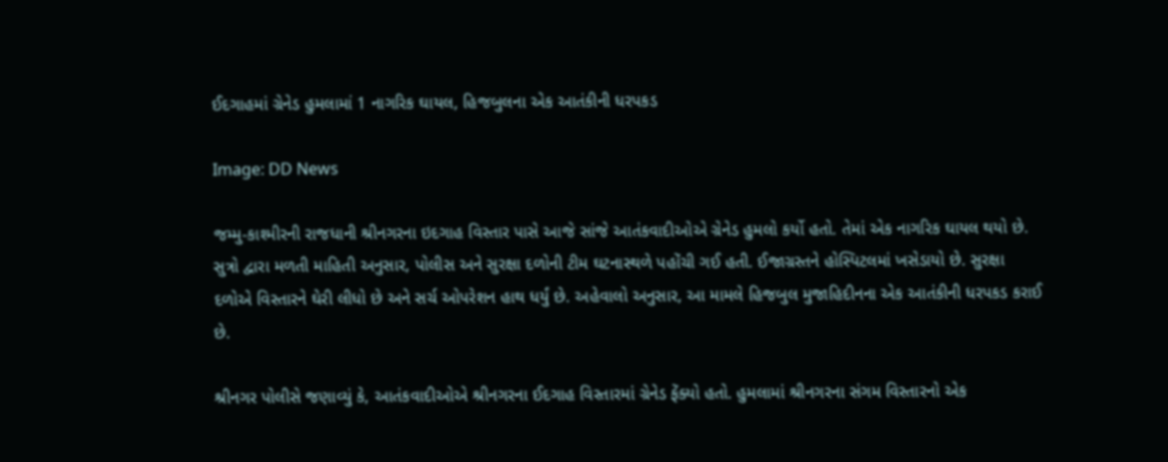ઈદગાહમાં ગ્રેનેડ હુમલામાં 1 નાગરિક ઘાયલ, હિજબુલના એક આતંકીની ધરપકડ

Image: DD News

જમ્મુ-કાશ્મીરની રાજધાની શ્રીનગરના ઇદગાહ વિસ્તાર પાસે આજે સાંજે આતંકવાદીઓએ ગ્રેનેડ હુમલો કર્યો હતો. તેમાં એક નાગરિક ઘાયલ થયો છે. સુત્રો દ્વારા મળતી માહિતી અનુસાર, પોલીસ અને સુરક્ષા દળોની ટીમ ઘટનાસ્થળે પહોંચી ગઈ હતી. ઈજાગ્રસ્તને હોસ્પિટલમાં ખસેડાયો છે. સુરક્ષા દળોએ વિસ્તારને ઘેરી લીધો છે અને સર્ચ ઓપરેશન હાથ ધર્યું છે. અહેવાલો અનુસાર, આ મામલે હિજબુલ મુજાહિદીનના એક આતંકીની ધરપકડ કરાઈ છે.

શ્રીનગર પોલીસે જણાવ્યું કે, આતંકવાદીઓએ શ્રીનગરના ઈદગાહ વિસ્તારમાં ગ્રેનેડ ફેંક્યો હતો. હુમલામાં શ્રીનગરના સંગમ વિસ્તારનો એક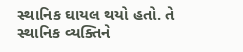સ્થાનિક ઘાયલ થયો હતો. તે સ્થાનિક વ્યક્તિને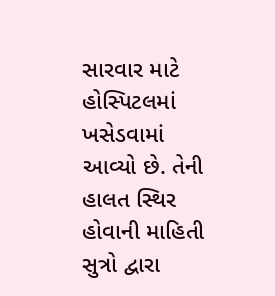સારવાર માટે  હોસ્પિટલમાં ખસેડવામાં આવ્યો છે. તેની  હાલત સ્થિર હોવાની માહિતી સુત્રો દ્વારા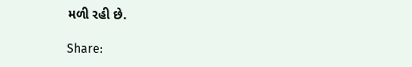મળી રહી છે.

Share: